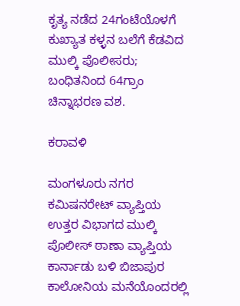ಕೃತ್ಯ ನಡೆದ 24ಗಂಟೆಯೊಳಗೆ ಕುಖ್ಯಾತ ಕಳ್ಳನ ಬಲೆಗೆ ಕೆಡವಿದ ಮುಲ್ಕಿ ಪೊಲೀಸರು; ಬಂಧಿತನಿಂದ 64ಗ್ರಾಂ ಚಿನ್ನಾಭರಣ ವಶ.

ಕರಾವಳಿ

ಮಂಗಳೂರು ನಗರ ಕಮಿಷನರೇಟ್ ವ್ಯಾಪ್ತಿಯ ಉತ್ತರ ವಿಭಾಗದ ಮುಲ್ಕಿ ಪೊಲೀಸ್ ಠಾಣಾ ವ್ಯಾಪ್ತಿಯ ಕಾರ್ನಾಡು ಬಳಿ ಬಿಜಾಪುರ ಕಾಲೋನಿಯ ಮನೆಯೊಂದರಲ್ಲಿ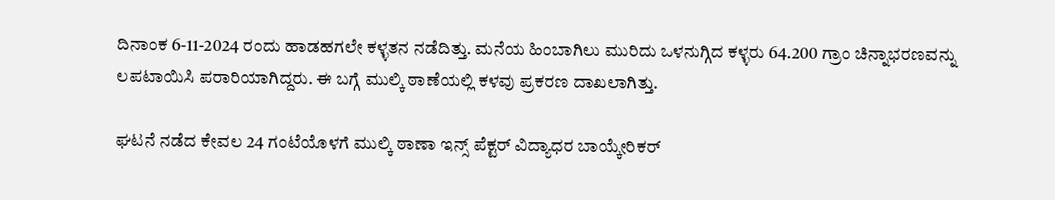ದಿನಾಂಕ 6-11-2024 ರಂದು ಹಾಡಹಗಲೇ ಕಳ್ಳತನ ನಡೆದಿತ್ತು. ಮನೆಯ ಹಿಂಬಾಗಿಲು ಮುರಿದು ಒಳನುಗ್ಗಿದ ಕಳ್ಳರು 64.200 ಗ್ರಾಂ ಚಿನ್ನಾಭರಣವನ್ನು ಲಪಟಾಯಿಸಿ ಪರಾರಿಯಾಗಿದ್ದರು‌. ಈ ಬಗ್ಗೆ ಮುಲ್ಕಿ ಠಾಣೆಯಲ್ಲಿ ಕಳವು ಪ್ರಕರಣ ದಾಖಲಾಗಿತ್ತು.

ಘಟನೆ ನಡೆದ ಕೇವಲ 24 ಗಂಟೆಯೊಳಗೆ ಮುಲ್ಕಿ ಠಾಣಾ ಇನ್ಸ್ ಪೆಕ್ಟರ್ ವಿದ್ಯಾಧರ ಬಾಯ್ಕೇರಿಕರ್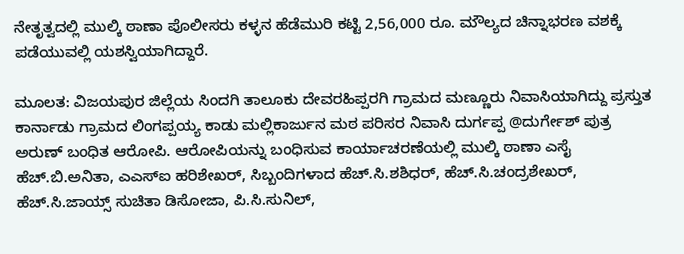ನೇತೃತ್ವದಲ್ಲಿ ಮುಲ್ಕಿ ಠಾಣಾ ಪೊಲೀಸರು ಕಳ್ಳನ ಹೆಡೆಮುರಿ ಕಟ್ಟಿ 2,56,000 ರೂ. ಮೌಲ್ಯದ ಚಿನ್ನಾಭರಣ ವಶಕ್ಕೆ ಪಡೆಯುವಲ್ಲಿ ಯಶಸ್ವಿಯಾಗಿದ್ದಾರೆ.

ಮೂಲತ: ವಿಜಯಪುರ ಜಿಲ್ಲೆಯ ಸಿಂದಗಿ ತಾಲೂಕು ದೇವರಹಿಪ್ಪರಗಿ ಗ್ರಾಮದ ಮಣ್ಣೂರು ನಿವಾಸಿಯಾಗಿದ್ದು ಪ್ರಸ್ತುತ ಕಾರ್ನಾಡು ಗ್ರಾಮದ ಲಿಂಗಪ್ಪಯ್ಯ ಕಾಡು ಮಲ್ಲಿಕಾರ್ಜುನ ಮಠ ಪರಿಸರ ನಿವಾಸಿ ದುರ್ಗಪ್ಪ @ದುರ್ಗೇಶ್ ಪುತ್ರ ಅರುಣ್ ಬಂಧಿತ ಆರೋಪಿ. ಆರೋಪಿಯನ್ನು ಬಂಧಿಸುವ ಕಾರ್ಯಾಚರಣೆಯಲ್ಲಿ ಮುಲ್ಕಿ ಠಾಣಾ ಎಸೈ ಹೆಚ್.ಬಿ.ಅನಿತಾ, ಎಎಸ್ಐ ಹರಿಶೇಖರ್, ಸಿಬ್ಬಂದಿಗಳಾದ ಹೆಚ್.ಸಿ.ಶಶಿಧರ್, ಹೆಚ್.ಸಿ.ಚಂದ್ರಶೇಖರ್, ಹೆಚ್.ಸಿ.ಜಾಯ್ಸ್ ಸುಚಿತಾ ಡಿಸೋಜಾ, ಪಿ.ಸಿ.ಸುನಿಲ್,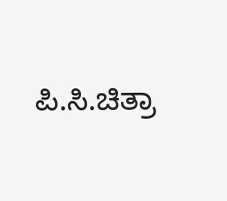ಪಿ.ಸಿ.ಚಿತ್ರಾ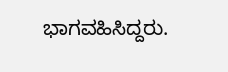ಭಾಗವಹಿಸಿದ್ದರು.